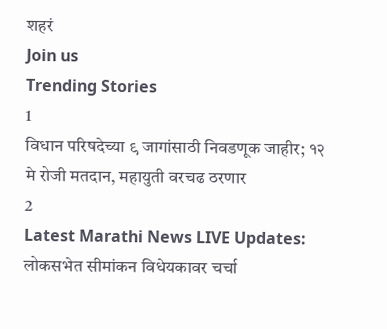शहरं
Join us
Trending Stories
1
विधान परिषदेच्या ९ जागांसाठी निवडणूक जाहीर; १२ मे रोजी मतदान, महायुती वरचढ ठरणार
2
Latest Marathi News LIVE Updates: लोकसभेत सीमांकन विधेयकावर चर्चा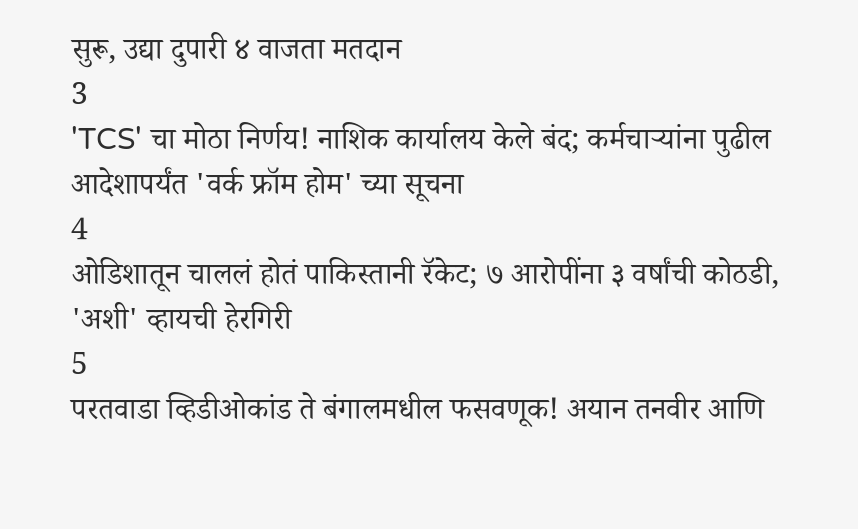सुरू, उद्या दुपारी ४ वाजता मतदान
3
'TCS' चा मोठा निर्णय! नाशिक कार्यालय केले बंद; कर्मचाऱ्यांना पुढील आदेशापर्यंत 'वर्क फ्रॉम होम' च्या सूचना
4
ओडिशातून चाललं होतं पाकिस्तानी रॅकेट; ७ आरोपींना ३ वर्षांची कोठडी, 'अशी' व्हायची हेरगिरी
5
परतवाडा व्हिडीओकांड ते बंगालमधील फसवणूक! अयान तनवीर आणि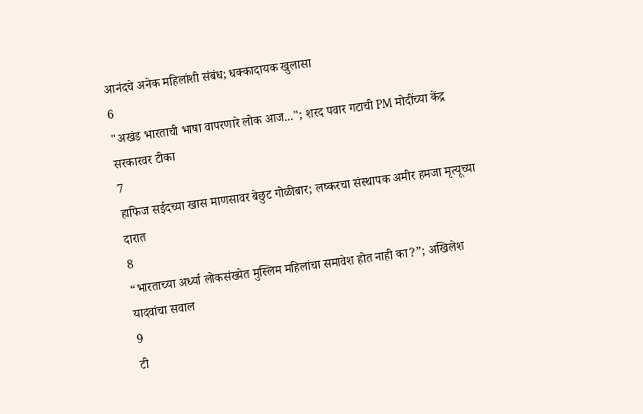आनंदचे अनेक महिलांशी संबंध; धक्कादायक खुलासा
6
"अखंड भारताची भाषा वापरणारे लोक आज..."; शरद पवार गटाची PM मोदींच्या केंद्र सरकारवर टीका
7
हाफिज सईदच्या खास माणसावर बेछुट गोळीबार; लष्करचा संस्थापक अमीर हमजा मृत्यूच्या दारात
8
“भारताच्या अर्ध्या लोकसंख्येत मुस्लिम महिलांचा समावेश होत नाही का?”; अखिलेश यादवांचा सवाल
9
टी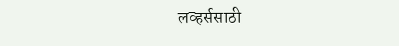लव्हर्ससाठी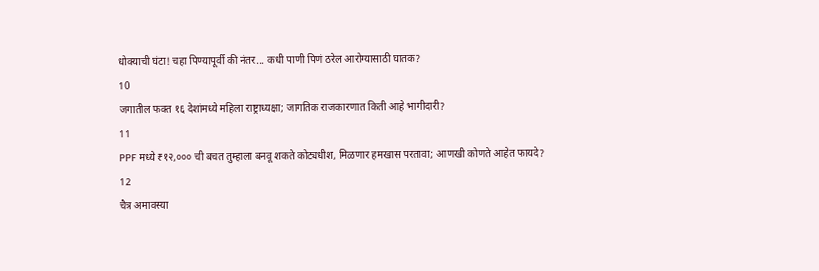धोक्याची घंटा! चहा पिण्यापूर्वी की नंतर... कधी पाणी पिणं ठरेल आरोग्यासाठी घातक?
10
जगातील फक्त १६ देशांमध्ये महिला राष्ट्राध्यक्षा; जागतिक राजकारणात किती आहे भागीदारी?
11
PPF मध्ये ₹१२,००० ची बचत तुम्हाला बनवू शकते कोट्यधीश, मिळणार हमखास परतावा; आणखी कोणते आहेत फायदे?
12
चैत्र अमावस्या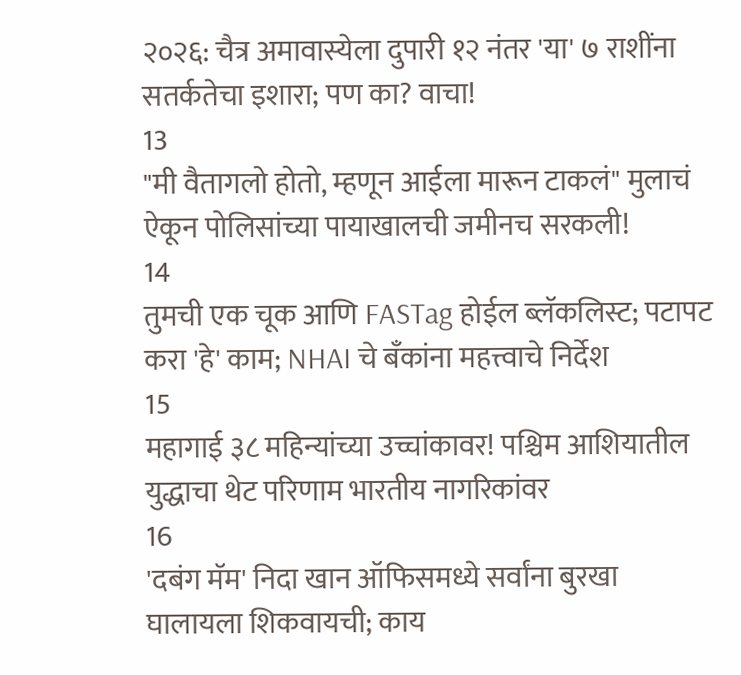२०२६: चैत्र अमावास्येला दुपारी १२ नंतर 'या' ७ राशींना सतर्कतेचा इशारा; पण का? वाचा!
13
"मी वैतागलो होतो, म्हणून आईला मारून टाकलं" मुलाचं ऐकून पोलिसांच्या पायाखालची जमीनच सरकली!
14
तुमची एक चूक आणि FASTag होईल ब्लॅकलिस्ट; पटापट करा 'हे' काम; NHAI चे बँकांना महत्त्वाचे निर्देश
15
महागाई ३८ महिन्यांच्या उच्चांकावर! पश्चिम आशियातील युद्धाचा थेट परिणाम भारतीय नागरिकांवर
16
'दबंग मॅम' निदा खान ऑफिसमध्ये सर्वांना बुरखा घालायला शिकवायची; काय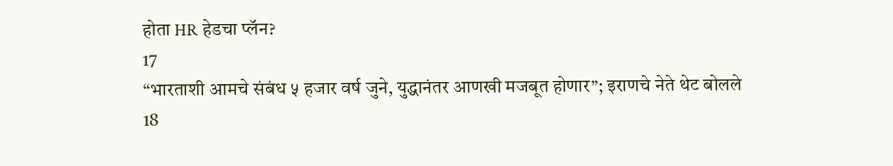होता HR हेडचा प्लॅन?
17
“भारताशी आमचे संबंध ५ हजार वर्ष जुने, युद्धानंतर आणखी मजबूत होणार”; इराणचे नेते थेट बोलले
18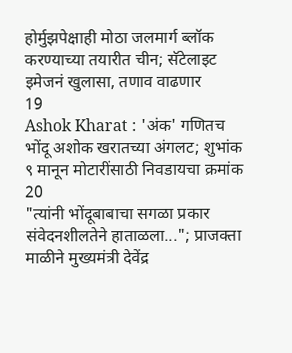होर्मुझपेक्षाही मोठा जलमार्ग ब्लॉक करण्याच्या तयारीत चीन; सॅटेलाइट इमेजनं खुलासा, तणाव वाढणार
19
Ashok Kharat : 'अंक' गणितच भोंदू अशोक खरातच्या अंगलट; शुभांक ९ मानून मोटारींसाठी निवडायचा क्रमांक
20
"त्यांनी भोंदूबाबाचा सगळा प्रकार संवेदनशीलतेने हाताळला..."; प्राजक्ता माळीने मुख्यमंत्री देवेंद्र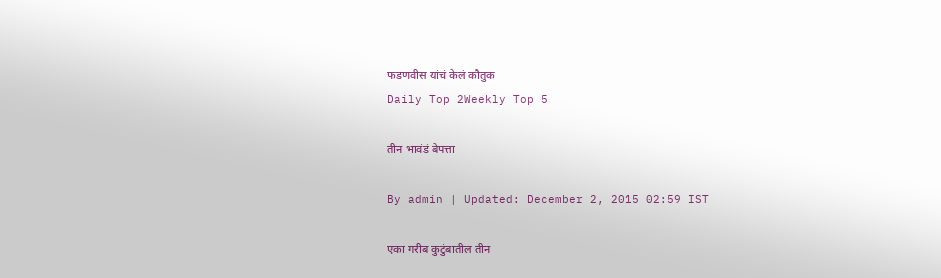फडणवीस यांचं केलं कौतुक
Daily Top 2Weekly Top 5

तीन भावंडं बेपत्ता

By admin | Updated: December 2, 2015 02:59 IST

एका गरीब कुटुंबातील तीन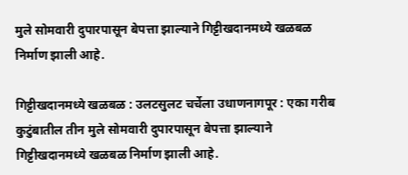मुले सोमवारी दुपारपासून बेपत्ता झाल्याने गिट्टीखदानमध्ये खळबळ निर्माण झाली आहे.

गिट्टीखदानमध्ये खळबळ : उलटसुलट चर्चेला उधाणनागपूर : एका गरीब कुटुंबातील तीन मुले सोमवारी दुपारपासून बेपत्ता झाल्याने गिट्टीखदानमध्ये खळबळ निर्माण झाली आहे.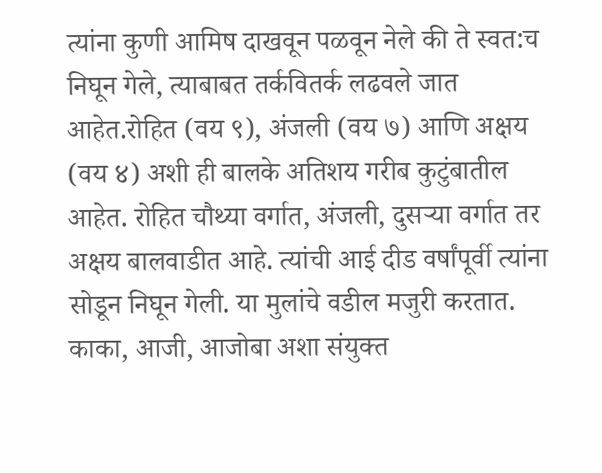त्यांना कुणी आमिष दाखवून पळवून नेले की ते स्वत:च निघून गेले, त्याबाबत तर्कवितर्क लढवले जात आहेत.रोहित (वय ९), अंजली (वय ७) आणि अक्षय (वय ४) अशी ही बालके अतिशय गरीब कुटुंबातील आहेत. रोहित चौथ्या वर्गात, अंजली, दुसऱ्या वर्गात तर अक्षय बालवाडीत आहे. त्यांची आई दीड वर्षांपूर्वी त्यांना सोडून निघून गेली. या मुलांचे वडील मजुरी करतात. काका, आजी, आजोबा अशा संयुक्त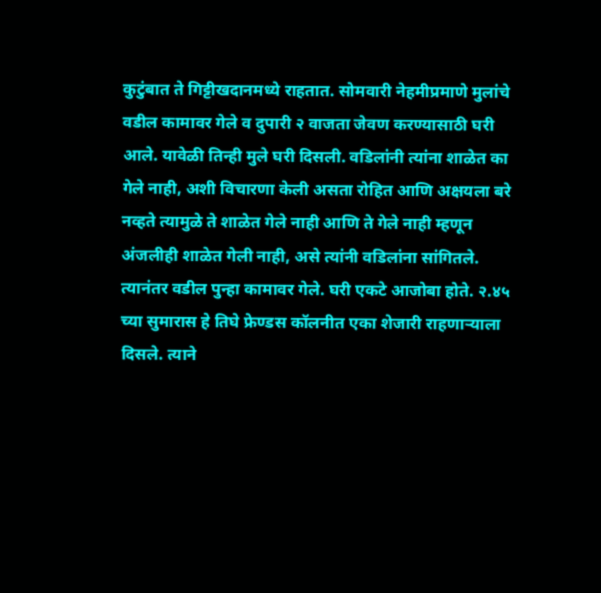कुटुंबात ते गिट्टीखदानमध्ये राहतात. सोमवारी नेहमीप्रमाणे मुलांचे वडील कामावर गेले व दुपारी २ वाजता जेवण करण्यासाठी घरी आले. यावेळी तिन्ही मुले घरी दिसली. वडिलांनी त्यांना शाळेत का गेले नाही, अशी विचारणा केली असता रोहित आणि अक्षयला बरे नव्हते त्यामुळे ते शाळेत गेले नाही आणि ते गेले नाही म्हणून अंजलीही शाळेत गेली नाही, असे त्यांनी वडिलांना सांगितले. त्यानंतर वडील पुन्हा कामावर गेले. घरी एकटे आजोबा होते. २.४५ च्या सुमारास हे तिघे फ्रेण्डस कॉलनीत एका शेजारी राहणाऱ्याला दिसले. त्याने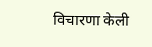विचारणा केली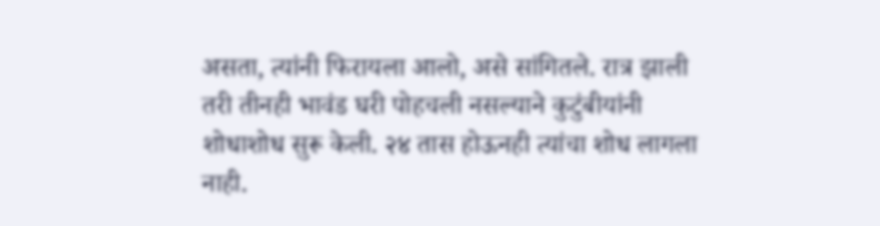असता, त्यांनी फिरायला आलो, असे सांगितले. रात्र झाली तरी तीनही भावंड घरी पोहचली नसल्याने कुटुंबीयांनी शोधाशोध सुरू केली. २४ तास होऊनही त्यांचा शोध लागला नाही.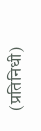(प्रतिनिधी)